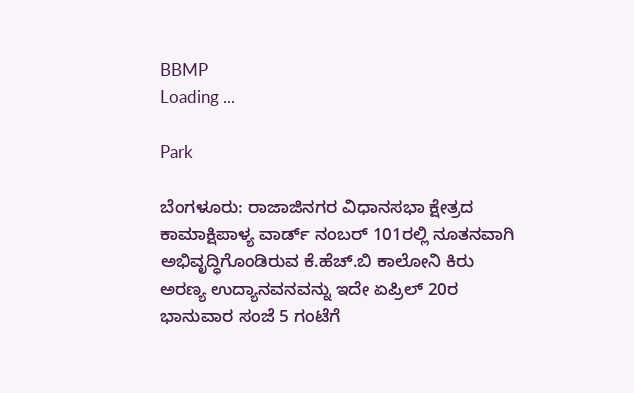BBMP
Loading ...

Park

ಬೆಂಗಳೂರು: ರಾಜಾಜಿನಗರ ವಿಧಾನಸಭಾ ಕ್ಷೇತ್ರದ ಕಾಮಾಕ್ಷಿಪಾಳ್ಯ ವಾರ್ಡ್ ನಂಬರ್ 101ರಲ್ಲಿ ನೂತನವಾಗಿ ಅಭಿವೃದ್ಧಿಗೊಂಡಿರುವ ಕೆ.ಹೆಚ್.ಬಿ ಕಾಲೋನಿ ಕಿರು ಅರಣ್ಯ ಉದ್ಯಾನವನವನ್ನು ಇದೇ ಏಪ್ರಿಲ್ 20ರ ಭಾನುವಾರ ಸಂಜೆ 5 ಗಂಟೆಗೆ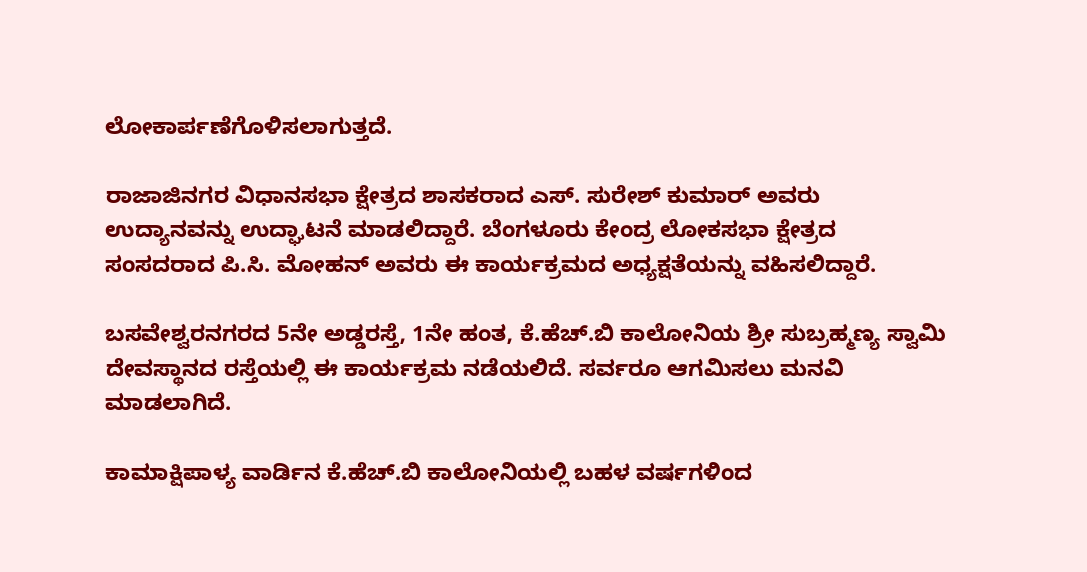ಲೋಕಾರ್ಪಣೆಗೊಳಿಸಲಾಗುತ್ತದೆ.

ರಾಜಾಜಿನಗರ ವಿಧಾನಸಭಾ ಕ್ಷೇತ್ರದ ಶಾಸಕರಾದ ಎಸ್. ಸುರೇಶ್ ಕುಮಾರ್ ಅವರು ಉದ್ಯಾನವನ್ನು ಉದ್ಘಾಟನೆ ಮಾಡಲಿದ್ದಾರೆ. ಬೆಂಗಳೂರು ಕೇಂದ್ರ ಲೋಕಸಭಾ ಕ್ಷೇತ್ರದ ಸಂಸದರಾದ ಪಿ.ಸಿ. ಮೋಹನ್ ಅವರು ಈ ಕಾರ್ಯಕ್ರಮದ ಅಧ್ಯಕ್ಷತೆಯನ್ನು ವಹಿಸಲಿದ್ದಾರೆ.

ಬಸವೇಶ್ವರನಗರದ 5ನೇ ಅಡ್ಡರಸ್ತೆ, 1ನೇ ಹಂತ, ಕೆ.ಹೆಚ್.ಬಿ ಕಾಲೋನಿಯ ಶ್ರೀ ಸುಬ್ರಹ್ಮಣ್ಯ ಸ್ವಾಮಿ ದೇವಸ್ಥಾನದ ರಸ್ತೆಯಲ್ಲಿ ಈ ಕಾರ್ಯಕ್ರಮ ನಡೆಯಲಿದೆ. ಸರ್ವರೂ ಆಗಮಿಸಲು ಮನವಿ ಮಾಡಲಾಗಿದೆ.

ಕಾಮಾಕ್ಷಿಪಾಳ್ಯ ವಾರ್ಡಿನ ಕೆ.ಹೆಚ್.ಬಿ ಕಾಲೋನಿಯಲ್ಲಿ ಬಹಳ ವರ್ಷಗಳಿಂದ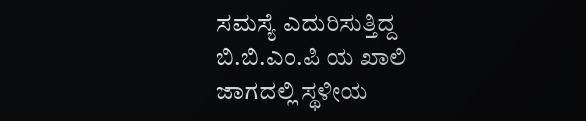ಸಮಸ್ಯೆ ಎದುರಿಸುತ್ತಿದ್ದ ಬಿ.ಬಿ.ಎಂ.ಪಿ ಯ ಖಾಲಿ ಜಾಗದಲ್ಲಿ ಸ್ಥಳೀಯ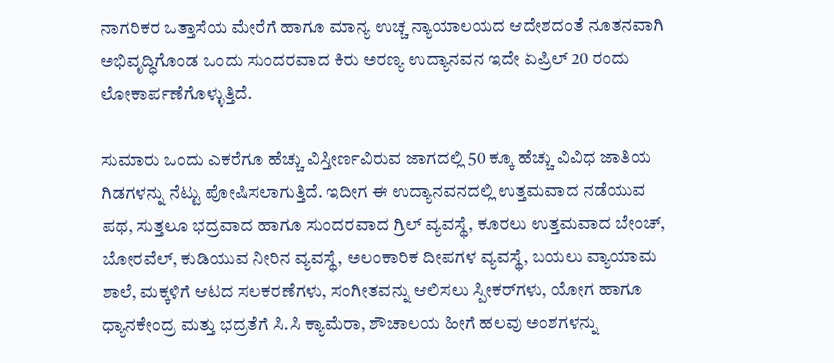ನಾಗರಿಕರ ಒತ್ತಾಸೆಯ ಮೇರೆಗೆ ಹಾಗೂ ಮಾನ್ಯ ಉಚ್ಚ ನ್ಯಾಯಾಲಯದ ಆದೇಶದಂತೆ ನೂತನವಾಗಿ ಅಭಿವೃದ್ಧಿಗೊಂಡ ಒಂದು ಸುಂದರವಾದ ಕಿರು ಅರಣ್ಯ ಉದ್ಯಾನವನ ಇದೇ ಏಪ್ರಿಲ್ 20 ರಂದು ಲೋಕಾರ್ಪಣೆಗೊಳ್ಳುತ್ತಿದೆ.

ಸುಮಾರು ಒಂದು ಎಕರೆಗೂ ಹೆಚ್ಚು ವಿಸ್ತೀರ್ಣವಿರುವ ಜಾಗದಲ್ಲಿ 50 ಕ್ಕೂ ಹೆಚ್ಚು ವಿವಿಧ ಜಾತಿಯ ಗಿಡಗಳನ್ನು ನೆಟ್ಟು ಪೋಷಿಸಲಾಗುತ್ತಿದೆ. ಇದೀಗ ಈ ಉದ್ಯಾನವನದಲ್ಲಿ ಉತ್ತಮವಾದ ನಡೆಯುವ ಪಥ, ಸುತ್ತಲೂ ಭದ್ರವಾದ ಹಾಗೂ ಸುಂದರವಾದ ಗ್ರಿಲ್ ವ್ಯವಸ್ಥೆ, ಕೂರಲು ಉತ್ತಮವಾದ ಬೇಂಚ್, ಬೋರವೆಲ್, ಕುಡಿಯುವ ನೀರಿನ ವ್ಯವಸ್ಥೆ, ಅಲಂಕಾರಿಕ ದೀಪಗಳ ವ್ಯವಸ್ಥೆ, ಬಯಲು ವ್ಯಾಯಾಮ ಶಾಲೆ, ಮಕ್ಕಳಿಗೆ ಆಟದ ಸಲಕರಣೆಗಳು, ಸಂಗೀತವನ್ನು ಆಲಿಸಲು ಸ್ಪೀಕರ್‌ಗಳು, ಯೋಗ ಹಾಗೂ ಧ್ಯಾನಕೇಂದ್ರ ಮತ್ತು ಭದ್ರತೆಗೆ ಸಿ.ಸಿ ಕ್ಯಾಮೆರಾ, ಶೌಚಾಲಯ ಹೀಗೆ ಹಲವು ಅಂಶಗಳನ್ನು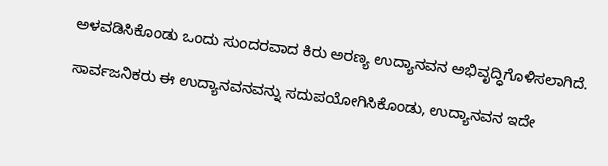ಅಳವಡಿಸಿಕೊಂಡು ಒಂದು ಸುಂದರವಾದ ಕಿರು ಅರಣ್ಯ ಉದ್ಯಾನವನ ಅಭಿವೃದ್ಧಿಗೊಳಿಸಲಾಗಿದೆ.

ಸಾರ್ವಜನಿಕರು ಈ ಉದ್ಯಾನವನವನ್ನು ಸದುಪಯೋಗಿಸಿಕೊಂಡು, ಉದ್ಯಾನವನ ಇದೇ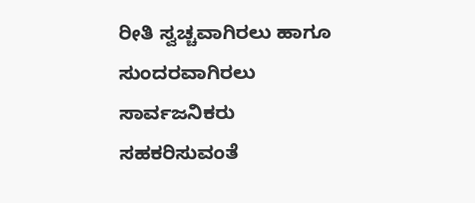ರೀತಿ ಸ್ವಚ್ಚವಾಗಿರಲು ಹಾಗೂ ಸುಂದರವಾಗಿರಲು ಸಾರ್ವಜನಿಕರು ಸಹಕರಿಸುವಂತೆ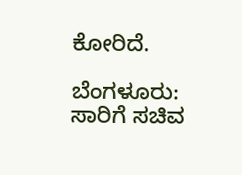ಕೋರಿದೆ.

ಬೆಂಗಳೂರು: ಸಾರಿಗೆ ಸಚಿವ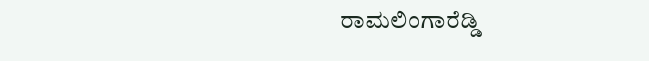ರಾಮಲಿಂಗಾರೆಡ್ಡಿ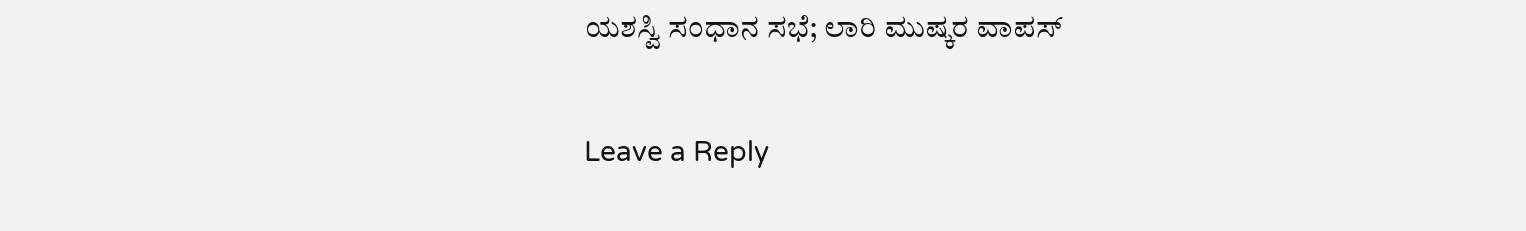ಯಶಸ್ವಿ ಸಂಧಾನ ಸಭೆ; ಲಾರಿ ಮುಷ್ಕರ ವಾಪಸ್

Leave a Reply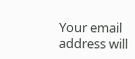Your email address will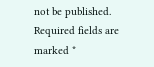not be published. Required fields are marked *